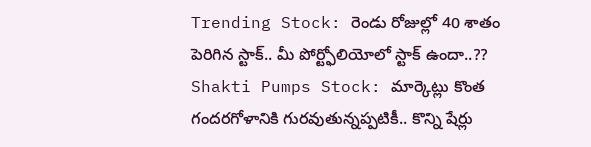Trending Stock: రెండు రోజుల్లో 40 శాతం పెరిగిన స్టాక్.. మీ పోర్ట్ఫోలియోలో స్టాక్ ఉందా..??
Shakti Pumps Stock: మార్కెట్లు కొంత గందరగోళానికి గురవుతున్నప్పటికీ.. కొన్ని షేర్లు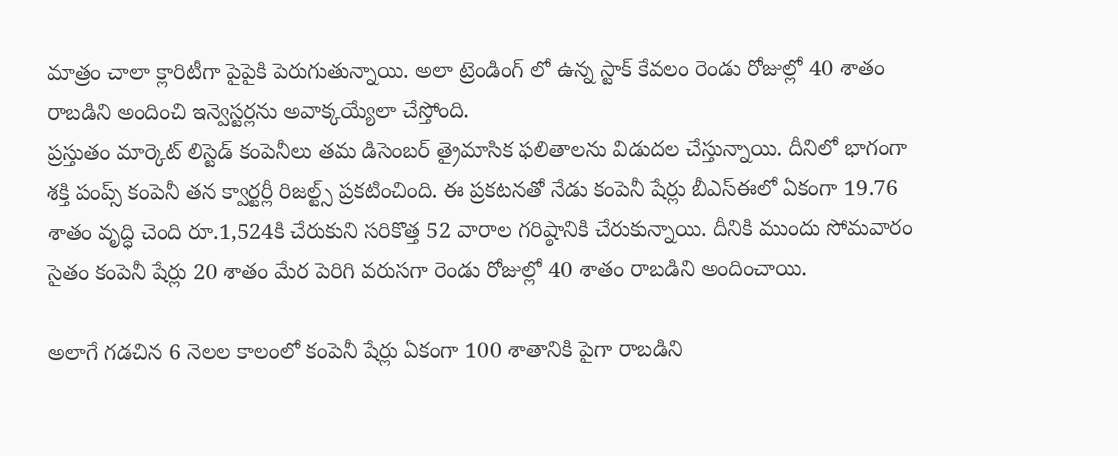మాత్రం చాలా క్లారిటీగా పైపైకి పెరుగుతున్నాయి. అలా ట్రెండింగ్ లో ఉన్న స్టాక్ కేవలం రెండు రోజుల్లో 40 శాతం రాబడిని అందించి ఇన్వెస్టర్లను అవాక్కయ్యేలా చేస్తోంది.
ప్రస్తుతం మార్కెట్ లిస్టెడ్ కంపెనీలు తమ డిసెంబర్ త్రైమాసిక ఫలితాలను విడుదల చేస్తున్నాయి. దీనిలో భాగంగా శక్తి పంప్స్ కంపెనీ తన క్వార్టర్లీ రిజల్ట్స్ ప్రకటించింది. ఈ ప్రకటనతో నేడు కంపెనీ షేర్లు బీఎస్ఈలో ఏకంగా 19.76 శాతం వృద్ధి చెంది రూ.1,524కి చేరుకుని సరికొత్త 52 వారాల గరిష్ఠానికి చేరుకున్నాయి. దీనికి ముందు సోమవారం సైతం కంపెనీ షేర్లు 20 శాతం మేర పెరిగి వరుసగా రెండు రోజుల్లో 40 శాతం రాబడిని అందించాయి.

అలాగే గడచిన 6 నెలల కాలంలో కంపెనీ షేర్లు ఏకంగా 100 శాతానికి పైగా రాబడిని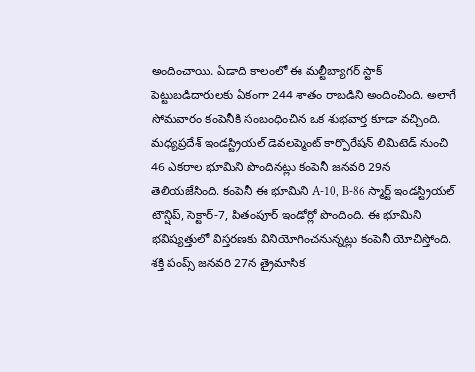అందించాయి. ఏడాది కాలంలో ఈ మల్టీబ్యాగర్ స్టాక్ పెట్టుబడిదారులకు ఏకంగా 244 శాతం రాబడిని అందించింది. అలాగే సోమవారం కంపెనీకి సంబంధించిన ఒక శుభవార్త కూడా వచ్చింది. మధ్యప్రదేశ్ ఇండస్ట్రియల్ డెవలప్మెంట్ కార్పొరేషన్ లిమిటెడ్ నుంచి 46 ఎకరాల భూమిని పొందినట్లు కంపెనీ జనవరి 29న తెలియజేసింది. కంపెనీ ఈ భూమిని A-10, B-86 స్మార్ట్ ఇండస్ట్రియల్ టౌన్షిప్, సెక్టార్-7, పితంపూర్ ఇండోర్లో పొందింది. ఈ భూమిని భవిష్యత్తులో విస్తరణకు వినియోగించనున్నట్లు కంపెనీ యోచిస్తోంది.
శక్తి పంప్స్ జనవరి 27న త్రైమాసిక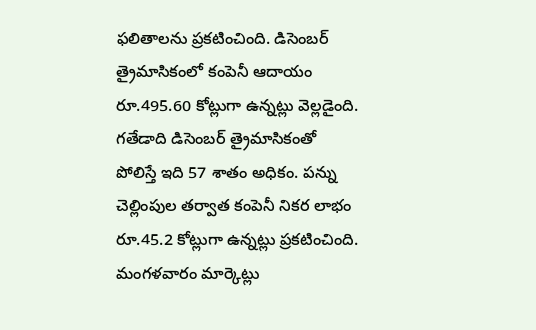ఫలితాలను ప్రకటించింది. డిసెంబర్ త్రైమాసికంలో కంపెనీ ఆదాయం రూ.495.60 కోట్లుగా ఉన్నట్లు వెల్లడైంది. గతేడాది డిసెంబర్ త్రైమాసికంతో పోలిస్తే ఇది 57 శాతం అధికం. పన్ను చెల్లింపుల తర్వాత కంపెనీ నికర లాభం రూ.45.2 కోట్లుగా ఉన్నట్లు ప్రకటించింది. మంగళవారం మార్కెట్లు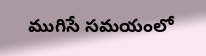ముగిసే సమయంలో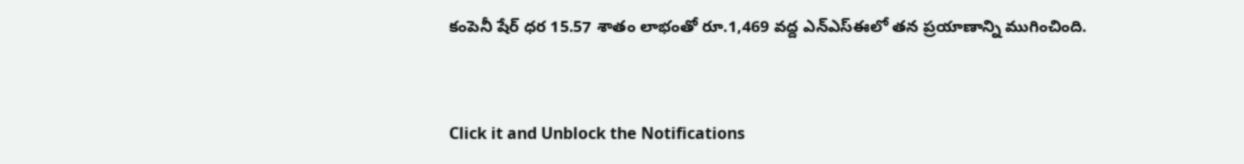కంపెనీ షేర్ ధర 15.57 శాతం లాభంతో రూ.1,469 వద్ద ఎన్ఎస్ఈలో తన ప్రయాణాన్ని ముగించింది.


Click it and Unblock the Notifications